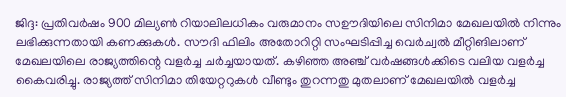ജിദ്ദ: പ്രതിവർഷം 900 മില്യൺ റിയാലിലധികം വരുമാനം സഊദിയിലെ സിനിമാ മേഖലയിൽ നിന്നും ലഭിക്കുന്നതായി കണക്കുകൾ. സൗദി ഫിലിം അതോറിറ്റി സംഘടിപ്പിച്ച വെർച്വൽ മീറ്റിങിലാണ് മേഖലയിലെ രാജ്യത്തിന്റെ വളർച്ച ചർച്ചയായത്. കഴിഞ്ഞ അഞ്ച് വർഷങ്ങൾക്കിടെ വലിയ വളർച്ച കൈവരിച്ചു. രാജ്യത്ത് സിനിമാ തിയേറ്ററുകൾ വീണ്ടും തുറന്നതു മുതലാണ് മേഖലയിൽ വളർച്ച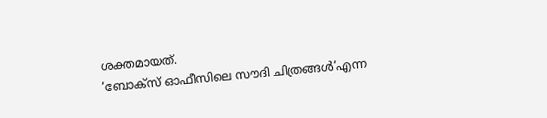ശക്തമായത്.
‘ബോക്സ് ഓഫീസിലെ സൗദി ചിത്രങ്ങൾ’എന്ന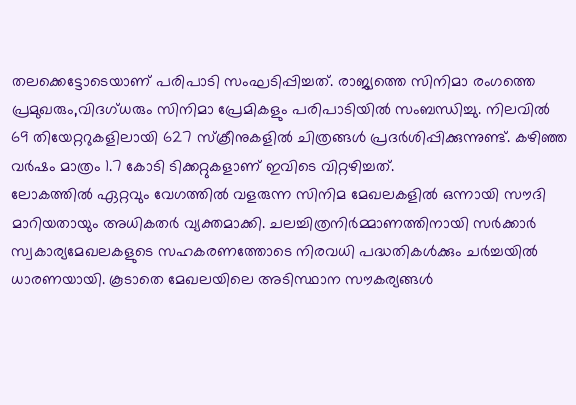തലക്കെട്ടോടെയാണ് പരിപാടി സംഘടിപ്പിച്ചത്. രാജ്യത്തെ സിനിമാ രംഗത്തെ പ്രമുഖരും,വിദഗ്ധരും സിനിമാ പ്രേമികളും പരിപാടിയിൽ സംബന്ധിച്ചു. നിലവിൽ 69 തിയേറ്ററുകളിലായി 627 സ്ക്രീനുകളിൽ ചിത്രങ്ങൾ പ്രദർശിപ്പിക്കുന്നുണ്ട്. കഴിഞ്ഞ വർഷം മാത്രം 1.7 കോടി ടിക്കറ്റുകളാണ് ഇവിടെ വിറ്റഴിച്ചത്.
ലോകത്തിൽ ഏറ്റവും വേഗത്തിൽ വളരുന്ന സിനിമ മേഖലകളിൽ ഒന്നായി സൗദി മാറിയതായും അധികതർ വ്യക്തമാക്കി. ചലച്ചിത്രനിർമ്മാണത്തിനായി സർക്കാർ സ്വകാര്യമേഖലകളുടെ സഹകരണത്തോടെ നിരവധി പദ്ധതികൾക്കും ചർച്ചയിൽ ധാരണയായി. കൂടാതെ മേഖലയിലെ അടിസ്ഥാന സൗകര്യങ്ങൾ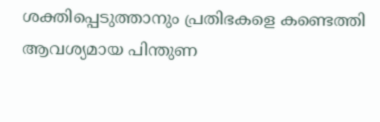ശക്തിപ്പെടുത്താനും പ്രതിഭകളെ കണ്ടെത്തി ആവശ്യമായ പിന്തുണ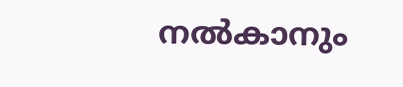നൽകാനും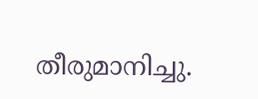തീരുമാനിച്ചു.